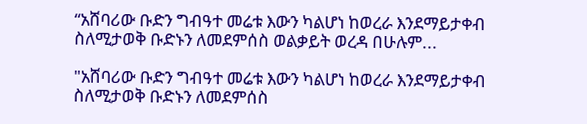“አሸባሪው ቡድን ግብዓተ መሬቱ እውን ካልሆነ ከወረራ እንደማይታቀብ ስለሚታወቅ ቡድኑን ለመደምሰስ ወልቃይት ወረዳ በሁሉም...

"አሸባሪው ቡድን ግብዓተ መሬቱ እውን ካልሆነ ከወረራ እንደማይታቀብ ስለሚታወቅ ቡድኑን ለመደምሰስ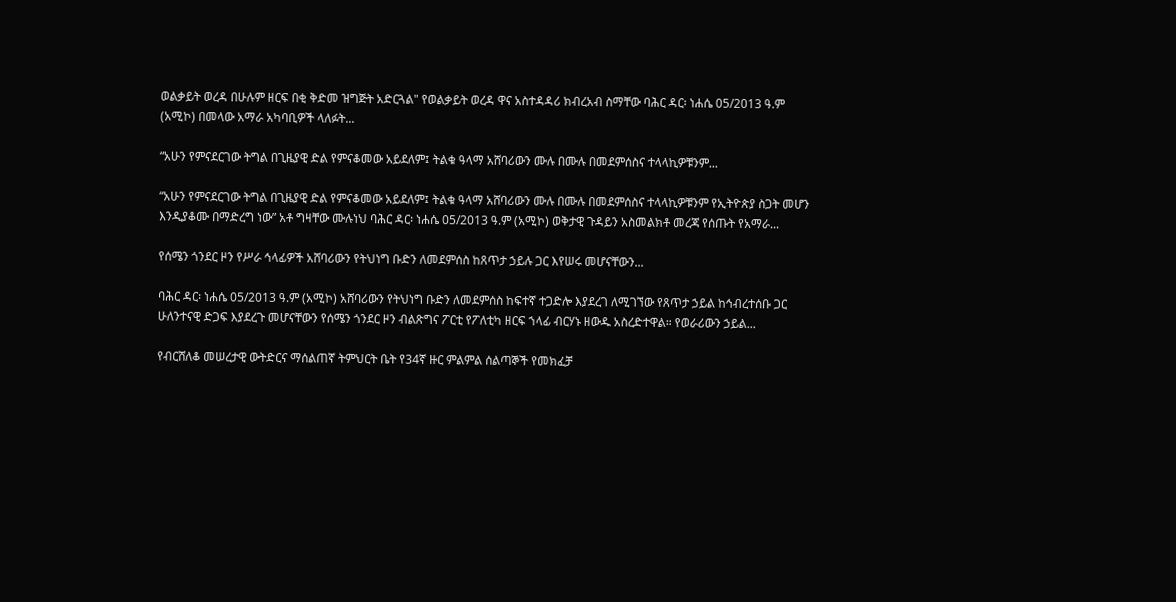ወልቃይት ወረዳ በሁሉም ዘርፍ በቂ ቅድመ ዝግጅት አድርጓል" የወልቃይት ወረዳ ዋና አስተዳዳሪ ክብረአብ ስማቸው ባሕር ዳር፡ ነሐሴ 05/2013 ዓ.ም (አሚኮ) በመላው አማራ አካባቢዎች ላለፉት...

“አሁን የምናደርገው ትግል በጊዜያዊ ድል የምናቆመው አይደለም፤ ትልቁ ዓላማ አሸባሪውን ሙሉ በሙሉ በመደምሰስና ተላላኪዎቹንም...

“አሁን የምናደርገው ትግል በጊዜያዊ ድል የምናቆመው አይደለም፤ ትልቁ ዓላማ አሸባሪውን ሙሉ በሙሉ በመደምሰስና ተላላኪዎቹንም የኢትዮጵያ ስጋት መሆን እንዲያቆሙ በማድረግ ነው” አቶ ግዛቸው ሙሉነህ ባሕር ዳር፡ ነሐሴ 05/2013 ዓ.ም (አሚኮ) ወቅታዊ ጉዳይን አስመልክቶ መረጃ የሰጡት የአማራ...

የሰሜን ጎንደር ዞን የሥራ ኅላፊዎች አሸባሪውን የትህነግ ቡድን ለመደምሰስ ከጸጥታ ኃይሉ ጋር እየሠሩ መሆናቸውን...

ባሕር ዳር፡ ነሐሴ 05/2013 ዓ.ም (አሚኮ) አሸባሪውን የትህነግ ቡድን ለመደምሰስ ከፍተኛ ተጋድሎ እያደረገ ለሚገኘው የጸጥታ ኃይል ከኅብረተሰቡ ጋር ሁለንተናዊ ድጋፍ እያደረጉ መሆናቸውን የሰሜን ጎንደር ዞን ብልጽግና ፖርቲ የፖለቲካ ዘርፍ ኀላፊ ብርሃኑ ዘውዱ አስረድተዋል። የወራሪውን ኃይል...

የብርሸለቆ መሠረታዊ ውትድርና ማሰልጠኛ ትምህርት ቤት የ34ኛ ዙር ምልምል ሰልጣኞች የመክፈቻ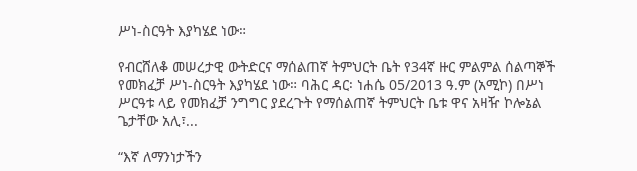ሥነ‐ስርዓት እያካሄደ ነው።

የብርሸለቆ መሠረታዊ ውትድርና ማሰልጠኛ ትምህርት ቤት የ34ኛ ዙር ምልምል ሰልጣኞች የመክፈቻ ሥነ‐ስርዓት እያካሄደ ነው። ባሕር ዳር፡ ነሐሴ 05/2013 ዓ.ም (አሚኮ) በሥነ ሥርዓቱ ላይ የመክፈቻ ንግግር ያደረጉት የማሰልጠኛ ትምህርት ቤቱ ዋና አዛዥ ኮሎኔል ጌታቸው አሊ፣...

“እኛ ለማንነታችን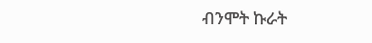ብንሞት ኩራት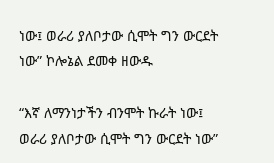ነው፤ ወራሪ ያለቦታው ሲሞት ግን ውርደት ነው” ኮሎኔል ደመቀ ዘውዱ

“እኛ ለማንነታችን ብንሞት ኩራት ነው፤ ወራሪ ያለቦታው ሲሞት ግን ውርደት ነው”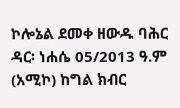ኮሎኔል ደመቀ ዘውዱ ባሕር ዳር፡ ነሐሴ 05/2013 ዓ.ም (አሚኮ) ከግል ክብር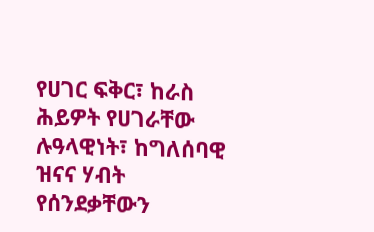የሀገር ፍቅር፣ ከራስ ሕይዎት የሀገራቸው ሉዓላዊነት፣ ከግለሰባዊ ዝናና ሃብት የሰንደቃቸውን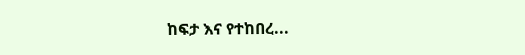ከፍታ እና የተከበረ...